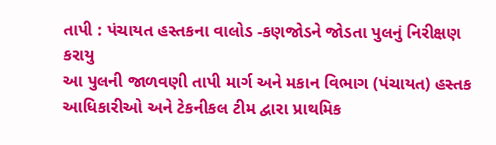તાપી : પંચાયત હસ્તકના વાલોડ -કણજોડને જોડતા પુલનું નિરીક્ષણ કરાયુ
આ પુલની જાળવણી તાપી માર્ગ અને મકાન વિભાગ (પંચાયત) હસ્તક
આધિકારીઓ અને ટેકનીકલ ટીમ દ્વારા પ્રાથમિક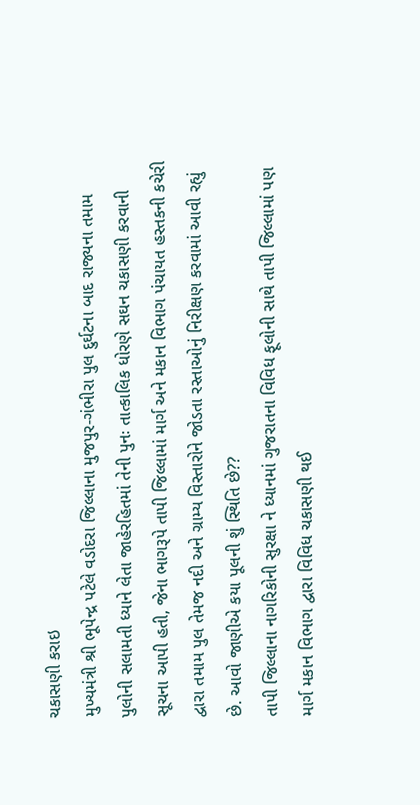ચકાસણી કરાઇ
મુખ્યમંત્રી શ્રી ભૂપેન્દ્ર પટેલે વડોદરા જિલ્લાના મુજપુર-ગંભીરા પુલ દુર્ઘટના બાદ રાજ્યના તમામ પુલોની સલામતી ધ્યાને લેતા જાહેરહિતમાં તેની પુનઃ તાત્કાલિક ધોરણે સઘન ચકાસણી કરવાની સૂચના આપી હતી, જેના ભાગરૂપે તાપી જિલ્લામાં માર્ગ અને મકાન વિભાગ પંચાયત હસ્તકની કચેરી દ્વારા તમામ પુલ તેમજ નદી અને ગ્રામ્ય વિસ્તારોને જોડતા રસ્તાઓનું નિરીક્ષણ કરવામાં આવી રહ્યું છે. આવો જાણીએ કયા પૂલની શું સ્થિતિ છે??
તાપી જિલ્લાના નાગરિકોની સુરક્ષા ને ધ્યાનમાં ગુજરાતના વિવિધ ફૂલોની સાથે તાપી જિલ્લામાં પણ માર્ગ મકાન વિભાગ દ્વારા વિવિધ ચકાસણી થઈ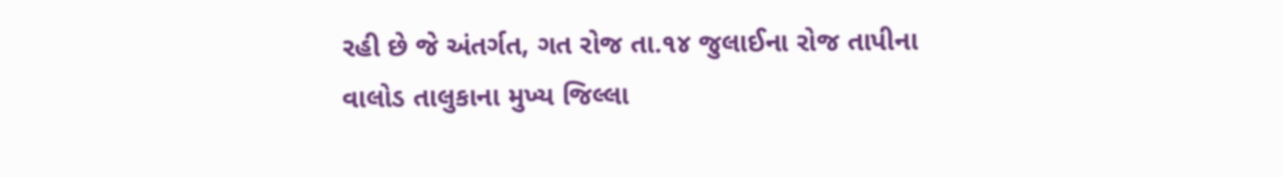રહી છે જે અંતર્ગત, ગત રોજ તા.૧૪ જુલાઈના રોજ તાપીના વાલોડ તાલુકાના મુખ્ય જિલ્લા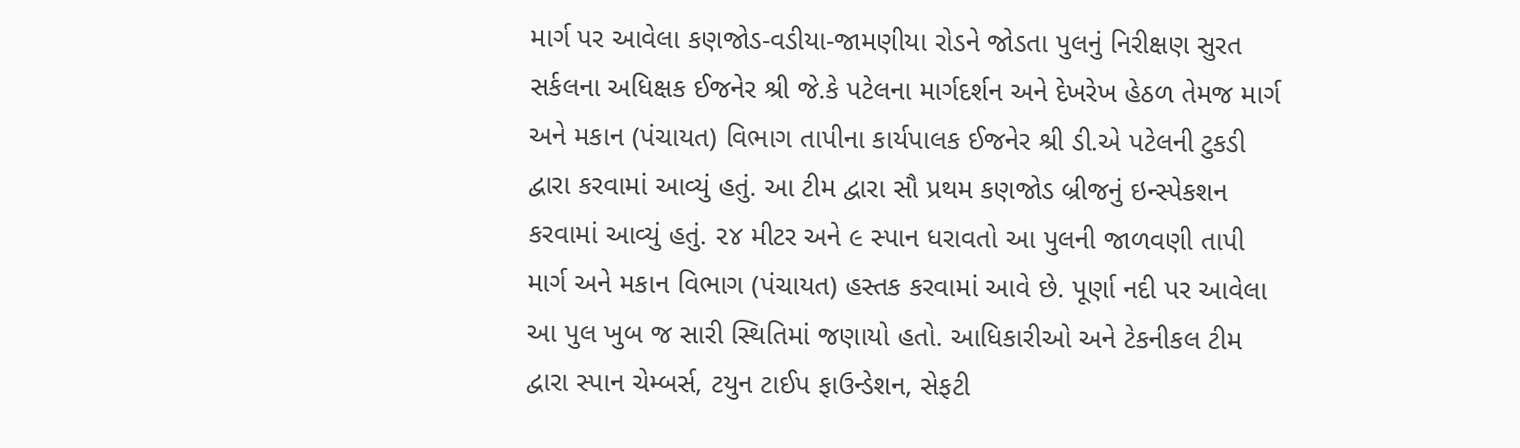માર્ગ પર આવેલા કણજોડ-વડીયા-જામણીયા રોડને જોડતા પુલનું નિરીક્ષણ સુરત સર્કલના અધિક્ષક ઈજનેર શ્રી જે.કે પટેલના માર્ગદર્શન અને દેખરેખ હેઠળ તેમજ માર્ગ અને મકાન (પંચાયત) વિભાગ તાપીના કાર્યપાલક ઈજનેર શ્રી ડી.એ પટેલની ટુકડી દ્વારા કરવામાં આવ્યું હતું. આ ટીમ દ્વારા સૌ પ્રથમ કણજોડ બ્રીજનું ઇન્સ્પેકશન કરવામાં આવ્યું હતું. ૨૪ મીટર અને ૯ સ્પાન ધરાવતો આ પુલની જાળવણી તાપી માર્ગ અને મકાન વિભાગ (પંચાયત) હસ્તક કરવામાં આવે છે. પૂર્ણા નદી પર આવેલા આ પુલ ખુબ જ સારી સ્થિતિમાં જણાયો હતો. આધિકારીઓ અને ટેકનીકલ ટીમ દ્વારા સ્પાન ચેમ્બર્સ, ટયુન ટાઈપ ફાઉન્ડેશન, સેફટી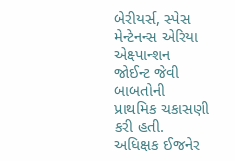બેરીયર્સ, સ્પેસ મેન્ટેનન્સ એરિયા એક્ષ્પાન્શન જોઈન્ટ જેવી બાબતોની પ્રાથમિક ચકાસણી કરી હતી. અધિક્ષક ઈજનેર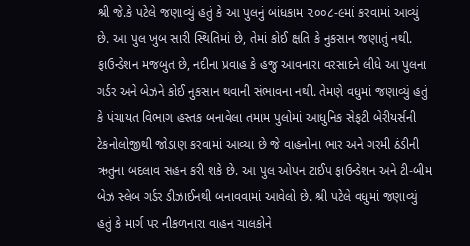શ્રી જે.કે પટેલે જણાવ્યું હતું કે આ પુલનું બાંધકામ ૨૦૦૮-૯માં કરવામાં આવ્યું છે. આ પુલ ખુબ સારી સ્થિતિમાં છે, તેમાં કોઈ ક્ષતિ કે નુકસાન જણાતું નથી. ફાઉન્ડેશન મજબુત છે, નદીના પ્રવાહ કે હજુ આવનારા વરસાદને લીધે આ પુલના ગર્ડર અને બેઝને કોઈ નુકસાન થવાની સંભાવના નથી. તેમણે વધુમાં જણાવ્યું હતું કે પંચાયત વિભાગ હસ્તક બનાવેલા તમામ પુલોમાં આધુનિક સેફટી બેરીયર્સની ટેકનોલોજીથી જોડાણ કરવામાં આવ્યા છે જે વાહનોના ભાર અને ગરમી ઠંડીની ઋતુના બદલાવ સહન કરી શકે છે. આ પુલ ઓપન ટાઈપ ફાઉન્ડેશન અને ટી-બીમ બેઝ સ્લેબ ગર્ડર ડીઝાઈનથી બનાવવામાં આવેલો છે. શ્રી પટેલે વધુમાં જણાવ્યું હતું કે માર્ગ પર નીકળનારા વાહન ચાલકોને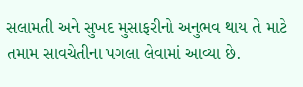સલામતી અને સુખદ મુસાફરીનો અનુભવ થાય તે માટે તમામ સાવચેતીના પગલા લેવામાં આવ્યા છે.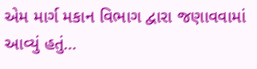એમ માર્ગ મકાન વિભાગ દ્વારા જણાવવામાં આવ્યું હતું…